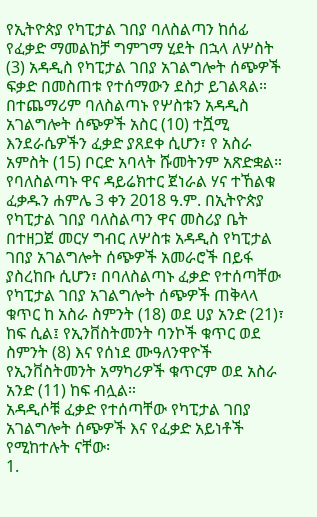የኢትዮጵያ የካፒታል ገበያ ባለስልጣን ከሰፊ የፈቃድ ማመልከቻ ግምገማ ሂደት በኋላ ለሦስት (3) አዳዲስ የካፒታል ገበያ አገልግሎት ሰጭዎች ፍቃድ በመስጠቱ የተሰማውን ደስታ ይገልጻል።
በተጨማሪም ባለስልጣኑ የሦስቱን አዳዲስ አገልግሎት ሰጭዎች አስር (10) ተሿሚ እንደራሴዎችን ፈቃድ ያጸደቀ ሲሆን፣ የ አስራ አምስት (15) ቦርድ አባላት ሹመትንም አጽድቋል።
የባለስልጣኑ ዋና ዳይሬክተር ጀነራል ሃና ተኸልቁ ፈቃዱን ሐምሌ 3 ቀን 2018 ዓ.ም. በኢትዮጵያ የካፒታል ገበያ ባለስልጣን ዋና መስሪያ ቤት በተዘጋጀ መርሃ ግብር ለሦስቱ አዳዲስ የካፒታል ገበያ አገልግሎት ሰጭዎች አመራሮች በይፋ ያስረከቡ ሲሆን፣ በባለስልጣኑ ፈቃድ የተሰጣቸው የካፒታል ገበያ አገልግሎት ሰጭዎች ጠቅላላ ቁጥር ከ አስራ ስምንት (18) ወደ ሀያ አንድ (21)፣ ከፍ ሲል፤ የኢንቨስትመንት ባንኮች ቁጥር ወደ ስምንት (8) እና የሰነደ ሙዓለንዋዮች የኢንቨስትመንት አማካሪዎች ቁጥርም ወደ አስራ አንድ (11) ከፍ ብሏል።
አዳዲሶቹ ፈቃድ የተሰጣቸው የካፒታል ገበያ አገልግሎት ሰጭዎች እና የፈቃድ አይነቶች የሚከተሉት ናቸው፡
1.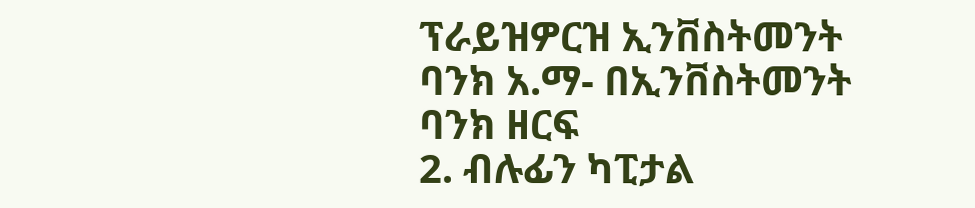ፕራይዝዎርዝ ኢንቨስትመንት ባንክ አ.ማ- በኢንቨስትመንት ባንክ ዘርፍ
2. ብሉፊን ካፒታል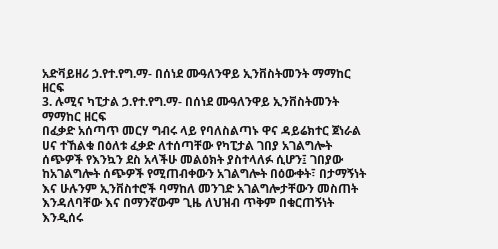አድቫይዘሪ ኃ.የተ.የግ.ማ- በሰነደ ሙዓለንዋይ ኢንቨስትመንት ማማከር ዘርፍ
3. ሉሚና ካፒታል ኃ.የተ.የግ.ማ- በሰነደ ሙዓለንዋይ ኢንቨስትመንት ማማከር ዘርፍ
በፈቃድ አሰጣጥ መርሃ ግብሩ ላይ የባለስልጣኑ ዋና ዳይሬክተር ጀነራል ሀና ተኸልቁ በዕለቱ ፈቃድ ለተሰጣቸው የካፒታል ገበያ አገልግሎት ሰጭዎች የእንኳን ደስ አላችሁ መልዕክት ያስተላለፉ ሲሆን፤ ገበያው ከአገልግሎት ሰጭዎች የሚጠብቀውን አገልግሎት በዕውቀት፣ በታማኝነት እና ሁሉንም ኢንቨስተሮች ባማከለ መንገድ አገልግሎታቸውን መስጠት እንዳለባቸው እና በማንኛውም ጊዜ ለህዝብ ጥቅም በቁርጠኝነት እንዲሰሩ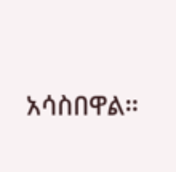አሳስበዋል።